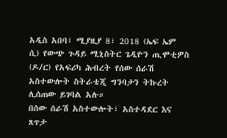አዲስ አበባ፣ ሚያዚያ 8፣ 2018 (ኤፍ ኤም ሲ) የውጭ ጉዳይ ሚኒስትር ጌዲዮን ጢሞቲዎስ (ዶ/ር) የአፍሪካ ሕብረት የሰው ሰራሽ አስተውሎት ስትራቴጂ ግንባታን ትኩረት ሊሰጠው ይገባል አሉ።
በሰው ሰራሽ አስተውሎት፣ አስተዳደር እና ጸጥታ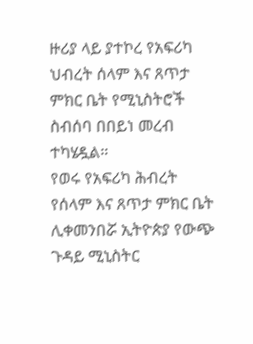ዙሪያ ላይ ያተኮረ የአፍሪካ ህብረት ሰላም እና ጸጥታ ምክር ቤት የሚኒስትሮች ስብሰባ በበይነ መረብ ተካሄዷል።
የወሩ የአፍሪካ ሕብረት የሰላም እና ጸጥታ ምክር ቤት ሊቀመንበሯ ኢትዮጵያ የውጭ ጉዳይ ሚኒስትር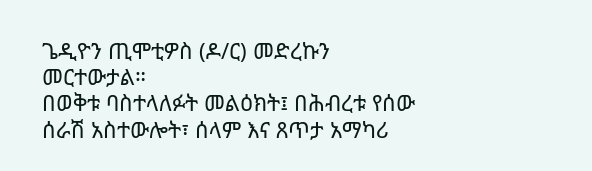ጌዲዮን ጢሞቲዎስ (ዶ/ር) መድረኩን መርተውታል።
በወቅቱ ባስተላለፉት መልዕክት፤ በሕብረቱ የሰው ሰራሽ አስተውሎት፣ ሰላም እና ጸጥታ አማካሪ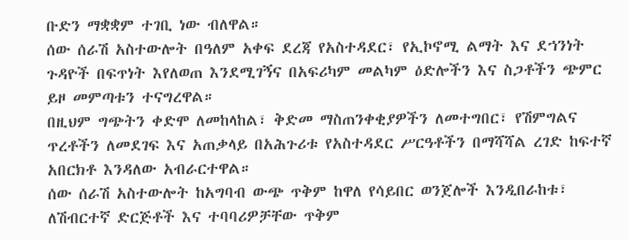ቡድን ማቋቋም ተገቢ ነው ብለዋል።
ሰው ሰራሽ አስተውሎት በዓለም አቀፍ ደረጃ የአስተዳደር፣ የኢኮኖሚ ልማት እና ደኀንነት ጉዳዮች በፍጥነት እየለወጠ እንደሚገኝና በአፍሪካም መልካም ዕድሎችን እና ስጋቶችን ጭምር ይዞ መምጣቱን ተናግረዋል።
በዚህም ግጭትን ቀድሞ ለመከላከል፣ ቅድመ ማስጠንቀቂያዎችን ለመተግበር፣ የሽምግልና ጥረቶችን ለመደገፍ እና አጠቃላይ በአሕጉሪቱ የአስተዳደር ሥርዓቶችን በማሻሻል ረገድ ከፍተኛ አበርክቶ እንዳለው አብራርተዋል።
ሰው ሰራሽ አስተውሎት ከአግባብ ውጭ ጥቅም ከዋለ የሳይበር ወንጀሎች እንዲበራከቱ፣ ለሽብርተኛ ድርጅቶች እና ተባባሪዎቻቸው ጥቅም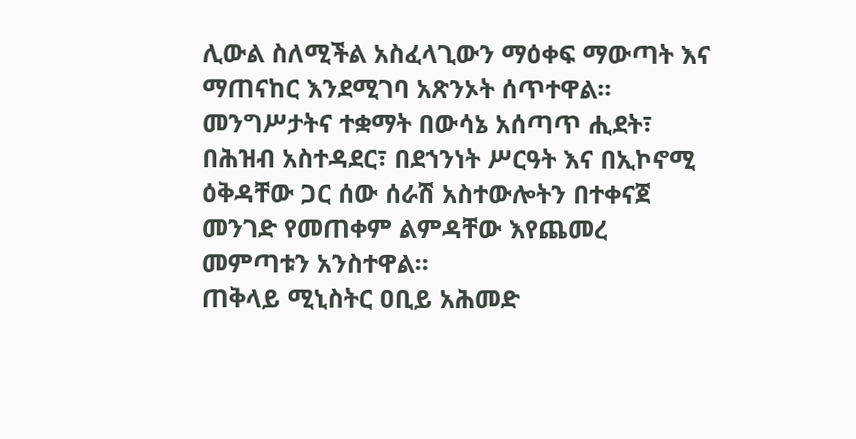ሊውል ስለሚችል አስፈላጊውን ማዕቀፍ ማውጣት እና ማጠናከር እንደሚገባ አጽንኦት ሰጥተዋል።
መንግሥታትና ተቋማት በውሳኔ አሰጣጥ ሒደት፣ በሕዝብ አስተዳደር፣ በደኀንነት ሥርዓት እና በኢኮኖሚ ዕቅዳቸው ጋር ሰው ሰራሽ አስተውሎትን በተቀናጀ መንገድ የመጠቀም ልምዳቸው እየጨመረ መምጣቱን አንስተዋል።
ጠቅላይ ሚኒስትር ዐቢይ አሕመድ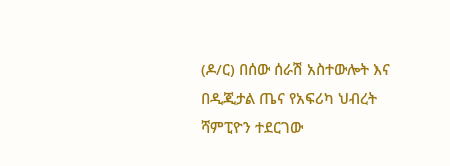(ዶ/ር) በሰው ሰራሽ አስተውሎት እና በዲጂታል ጤና የአፍሪካ ህብረት ሻምፒዮን ተደርገው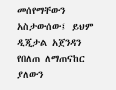መሰየማቸውን አስታውሰው፤ ይህም ዲጂታል አጀንዳን የበለጠ ለማጠናከር ያለውን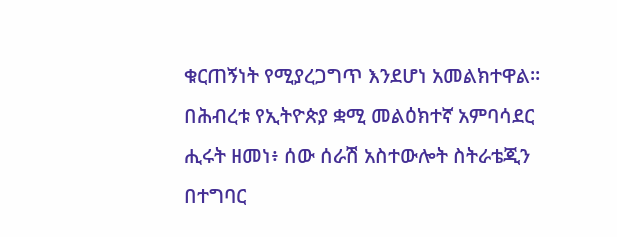ቁርጠኝነት የሚያረጋግጥ እንደሆነ አመልክተዋል።
በሕብረቱ የኢትዮጵያ ቋሚ መልዕክተኛ አምባሳደር ሒሩት ዘመነ፥ ሰው ሰራሽ አስተውሎት ስትራቴጂን በተግባር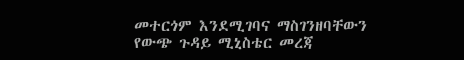መተርጎም እንደሚገባና ማስገንዘባቸውን የውጭ ጉዳይ ሚኒስቴር መረጃ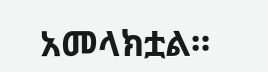አመላክቷል።